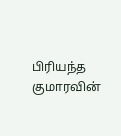பிரியந்த குமாரவின்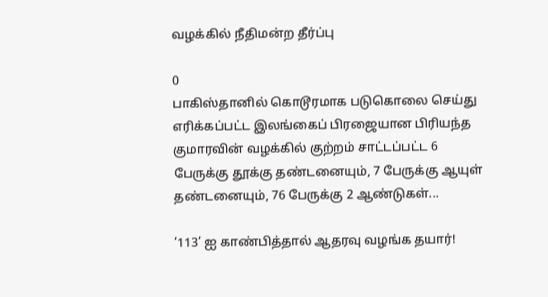வழக்கில் நீதிமன்ற தீர்ப்பு

0
பாகிஸ்தானில் கொடூரமாக படுகொலை செய்து எரிக்கப்பட்ட இலங்கைப் பிரஜையான பிரியந்த குமாரவின் வழக்கில் குற்றம் சாட்டப்பட்ட 6 பேருக்கு தூக்கு தண்டனையும், 7 பேருக்கு ஆயுள் தண்டனையும், 76 பேருக்கு 2 ஆண்டுகள்...

‘113’ ஐ காண்பித்தால் ஆதரவு வழங்க தயார்!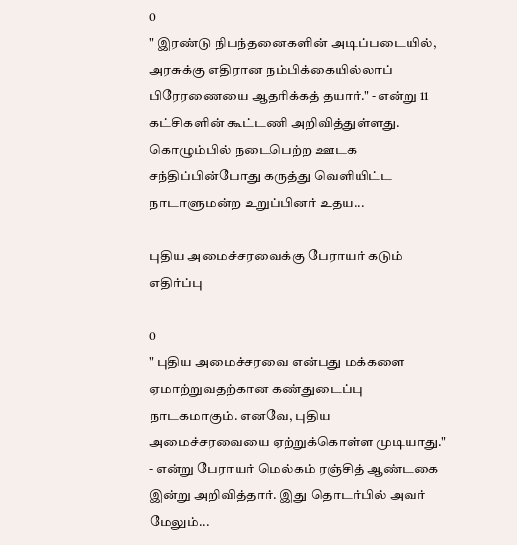0
" இரண்டு நிபந்தனைகளின் அடிப்படையில், அரசுக்கு எதிரான நம்பிக்கையில்லாப் பிரேரணையை ஆதரிக்கத் தயார்." - என்று 11 கட்சிகளின் கூட்டணி அறிவித்துள்ளது. கொழும்பில் நடைபெற்ற ஊடக சந்திப்பின்போது கருத்து வெளியிட்ட நாடாளுமன்ற உறுப்பினர் உதய...

புதிய அமைச்சரவைக்கு பேராயர் கடும் எதிர்ப்பு

0
" புதிய அமைச்சரவை என்பது மக்களை ஏமாற்றுவதற்கான கண்துடைப்பு நாடகமாகும். எனவே, புதிய அமைச்சரவையை ஏற்றுக்கொள்ள முடியாது." - என்று பேராயர் மெல்கம் ரஞ்சித் ஆண்டகை இன்று அறிவித்தார். இது தொடர்பில் அவர் மேலும்...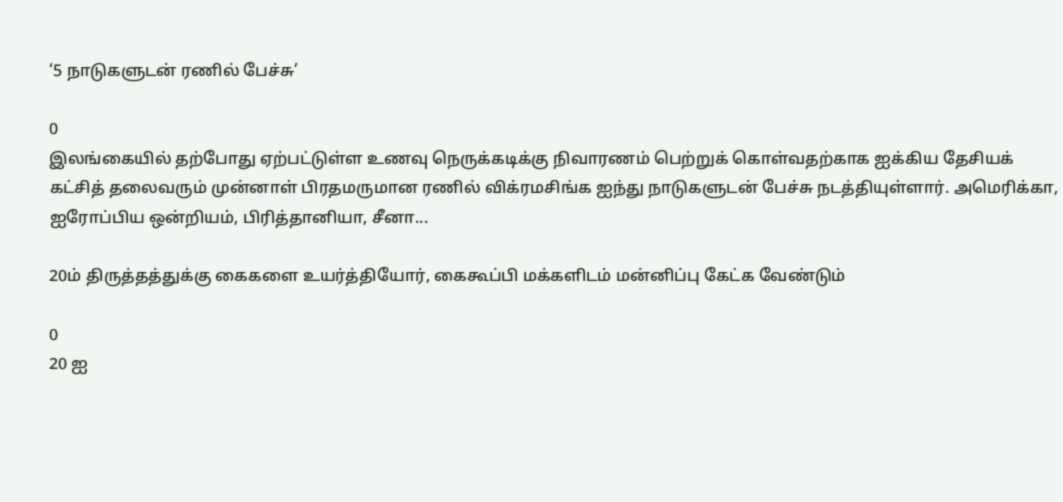‘5 நாடுகளுடன் ரணில் பேச்சு’

0
இலங்கையில் தற்போது ஏற்பட்டுள்ள உணவு நெருக்கடிக்கு நிவாரணம் பெற்றுக் கொள்வதற்காக ஐக்கிய தேசியக் கட்சித் தலைவரும் முன்னாள் பிரதமருமான ரணில் விக்ரமசிங்க ஐந்து நாடுகளுடன் பேச்சு நடத்தியுள்ளார். அமெரிக்கா, ஐரோப்பிய ஒன்றியம், பிரித்தானியா, சீனா...

20ம் திருத்தத்துக்கு கைகளை உயர்த்தியோர், கைகூப்பி மக்களிடம் மன்னிப்பு கேட்க வேண்டும்

0
20 ஐ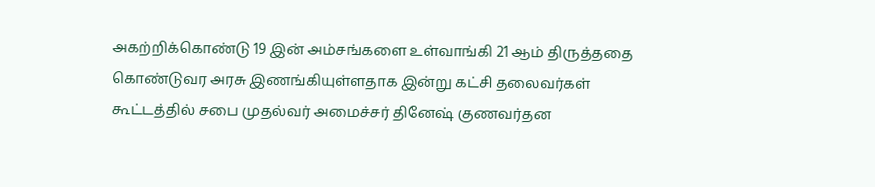அகற்றிக்கொண்டு 19 இன் அம்சங்களை உள்வாங்கி 21 ஆம் திருத்ததை கொண்டுவர அரசு இணங்கியுள்ளதாக இன்று கட்சி தலைவர்கள் கூட்டத்தில் சபை முதல்வர் அமைச்சர் தினேஷ் குணவர்தன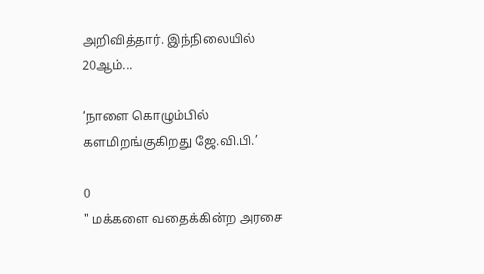அறிவித்தார். இந்நிலையில் 20ஆம்...

‘நாளை கொழும்பில் களமிறங்குகிறது ஜே.வி.பி.’

0
" மக்களை வதைக்கின்ற அரசை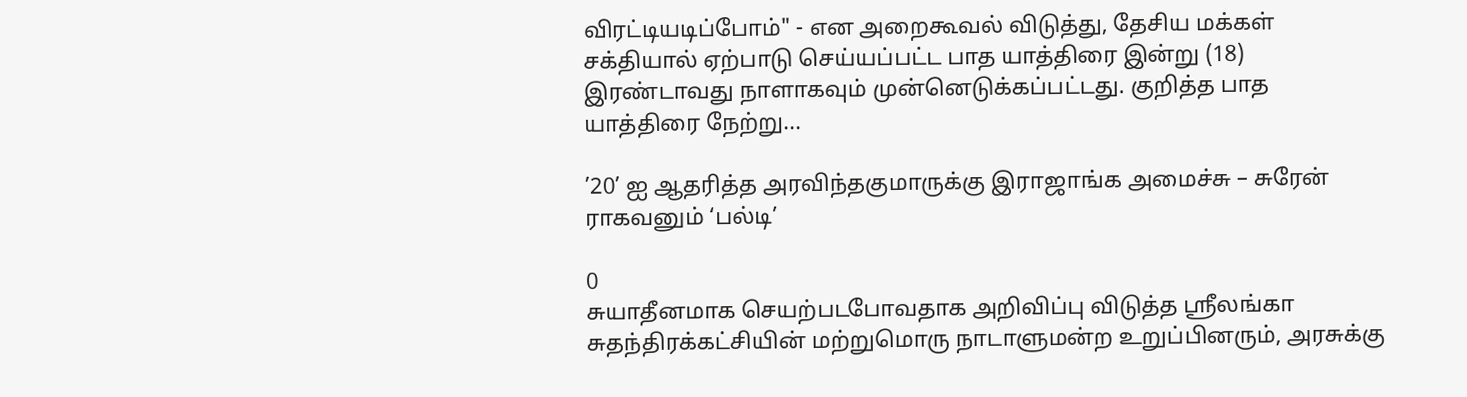விரட்டியடிப்போம்" - என அறைகூவல் விடுத்து, தேசிய மக்கள் சக்தியால் ஏற்பாடு செய்யப்பட்ட பாத யாத்திரை இன்று (18) இரண்டாவது நாளாகவும் முன்னெடுக்கப்பட்டது. குறித்த பாத யாத்திரை நேற்று...

’20’ ஐ ஆதரித்த அரவிந்தகுமாருக்கு இராஜாங்க அமைச்சு – சுரேன் ராகவனும் ‘பல்டி’

0
சுயாதீனமாக செயற்படபோவதாக அறிவிப்பு விடுத்த ஶ்ரீலங்கா சுதந்திரக்கட்சியின் மற்றுமொரு நாடாளுமன்ற உறுப்பினரும், அரசுக்கு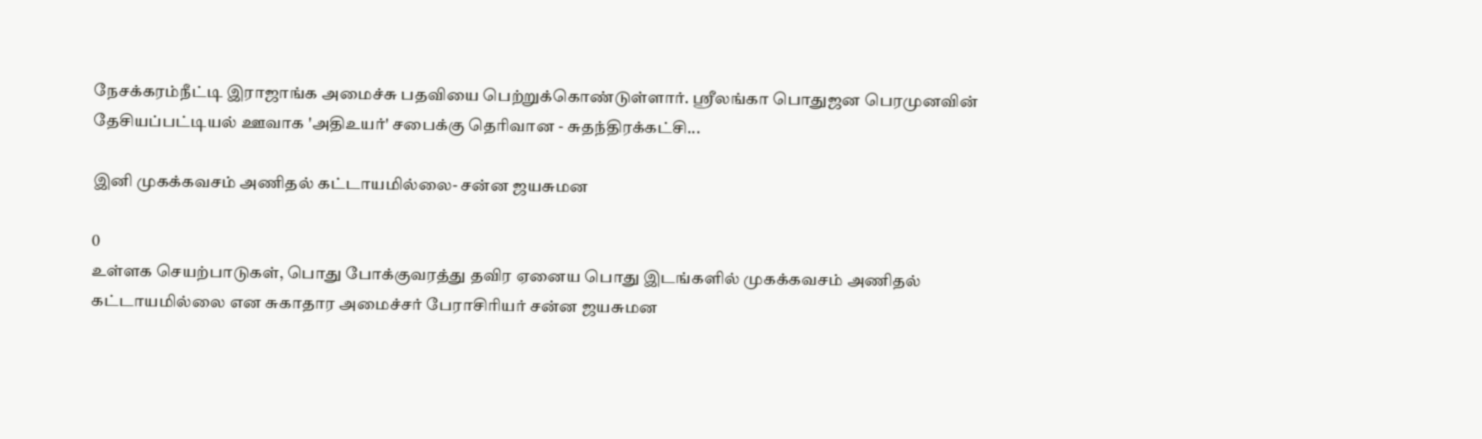நேசக்கரம்நீட்டி இராஜாங்க அமைச்சு பதவியை பெற்றுக்கொண்டுள்ளார். ஶ்ரீலங்கா பொதுஜன பெரமுனவின் தேசியப்பட்டியல் ஊவாக 'அதிஉயர்' சபைக்கு தெரிவான - சுதந்திரக்கட்சி...

இனி முகக்கவசம் அணிதல் கட்டாயமில்லை- சன்ன ஜயசுமன

0
உள்ளக செயற்பாடுகள், பொது போக்குவரத்து தவிர ஏனைய பொது இடங்களில் முகக்கவசம் அணிதல் கட்டாயமில்லை என சுகாதார அமைச்சர் பேராசிரியர் சன்ன ஜயசுமன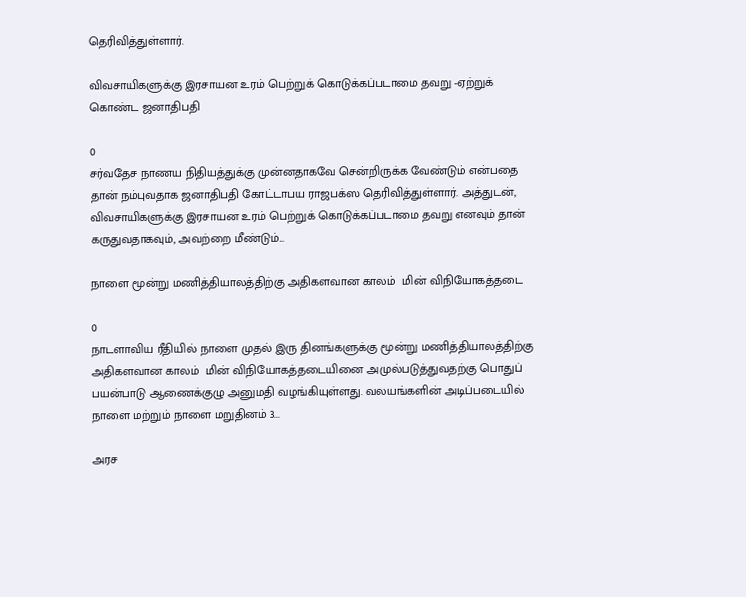தெரிவித்துள்ளார்.

விவசாயிகளுக்கு இரசாயன உரம் பெற்றுக் கொடுக்கப்படாமை தவறு -ஏற்றுக் கொண்ட ஜனாதிபதி

0
சர்வதேச நாணய நிதியத்துக்கு முன்னதாகவே சென்றிருக்க வேண்டும் என்பதை தான் நம்புவதாக ஜனாதிபதி கோட்டாபய ராஜபக்ஸ தெரிவித்துள்ளார். அத்துடன், விவசாயிகளுக்கு இரசாயன உரம் பெற்றுக் கொடுக்கப்படாமை தவறு எனவும் தான் கருதுவதாகவும், அவற்றை மீண்டும்...

நாளை மூன்று மணித்தியாலத்திற்கு அதிகளவான காலம்  மின் விநியோகத்தடை

0
நாடளாவிய ரீதியில் நாளை முதல் இரு தினங்களுக்கு மூன்று மணித்தியாலத்திற்கு அதிகளவான காலம்  மின் விநியோகத்தடையினை அமுல்படுத்துவதற்கு பொதுப் பயன்பாடு ஆணைக்குழு அனுமதி வழங்கியுள்ளது. வலயங்களின் அடிப்படையில் நாளை மற்றும் நாளை மறுதினம் 3...

அரச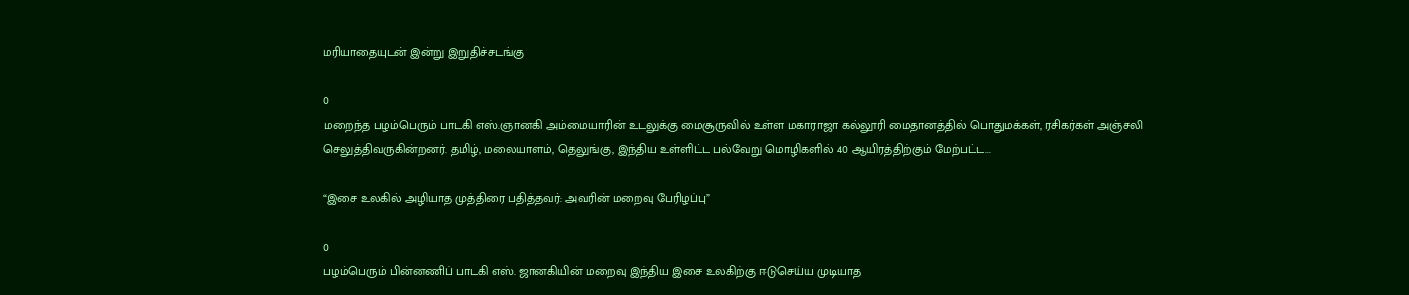மரியாதையுடன் இன்று இறுதிச்சடங்கு

0
மறைந்த பழம்பெரும் பாடகி எஸ்.ஞானகி அம்மையாரின் உடலுக்கு மைசூருவில் உள்ள மகாராஜா கல்லூரி மைதானத்தில் பொதுமக்கள், ரசிகர்கள் அஞ்சலி செலுத்திவருகின்றனர். தமிழ், மலையாளம், தெலுங்கு, இந்திய உள்ளிட்ட பல்வேறு மொழிகளில் 40 ஆயிரத்திற்கும் மேற்பட்ட...

“இசை உலகில் அழியாத முத்திரை பதித்தவர்: அவரின் மறைவு பேரிழப்பு”

0
பழம்பெரும் பின்னணிப் பாடகி எஸ். ஜானகியின் மறைவு இந்திய இசை உலகிற்கு ஈடுசெய்ய முடியாத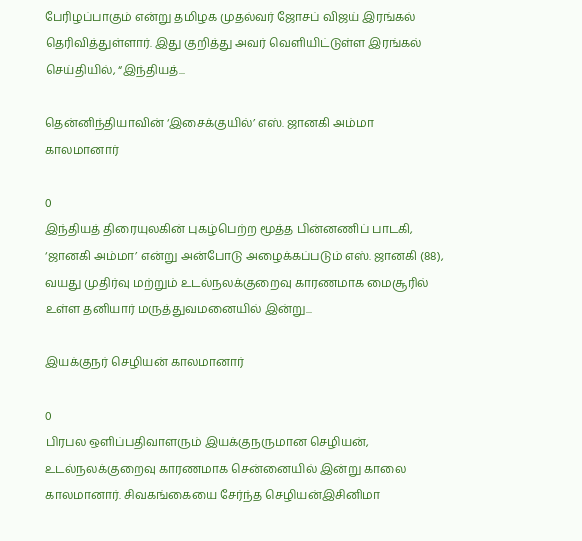பேரிழப்பாகும் என்று தமிழக முதல்வர் ஜோசப் விஜய் இரங்கல் தெரிவித்துள்ளார். இது குறித்து அவர் வெளியிட்டுள்ள இரங்கல் செய்தியில், “இந்தியத்...

தென்னிந்தியாவின் ‘இசைக்குயில்’ எஸ். ஜானகி அம்மா காலமானார்

0
இந்தியத் திரையுலகின் புகழ்பெற்ற மூத்த பின்னணிப் பாடகி, ‘ஜானகி அம்மா’ என்று அன்போடு அழைக்கப்படும் எஸ். ஜானகி (88), வயது முதிர்வு மற்றும் உடல்நலக்குறைவு காரணமாக மைசூரில் உள்ள தனியார் மருத்துவமனையில் இன்று...

இயக்குநர் செழியன் காலமானார்

0
பிரபல ஒளிப்பதிவாளரும் இயக்குநருமான செழியன், உடல்நலக்குறைவு காரணமாக சென்னையில் இன்று காலை காலமானார். சிவகங்கையை சேர்ந்த செழியன்இசினிமா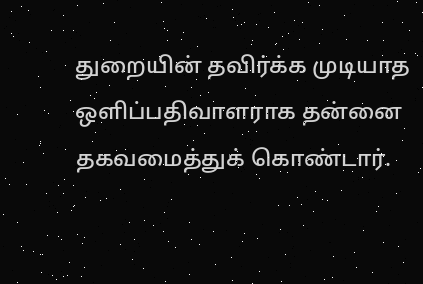துறையின் தவிர்க்க முடியாத ஒளிப்பதிவாளராக தன்னை தகவமைத்துக் கொண்டார்.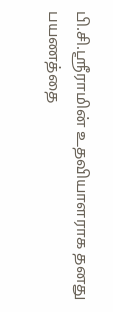பி.சி.ஸ்ரீராமின் உதவியாளராக தனது பயணத்தை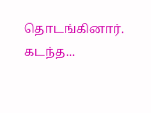தொடங்கினார். கடந்த...